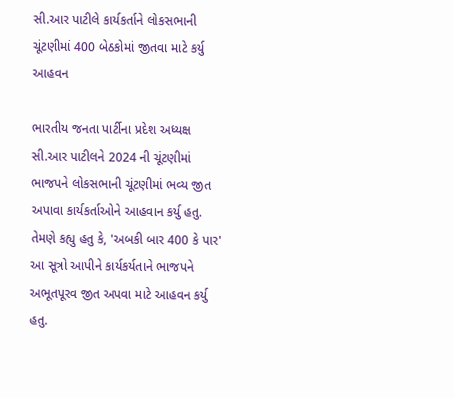સી.આર પાટીલે કાર્યકર્તાને લોકસભાની ચૂંટણીમાં 400 બેઠકોમાં જીતવા માટે કર્યુ આહવન

ભારતીય જનતા પાર્ટીના પ્રદેશ અધ્યક્ષ સી.આર પાટીલને 2024 ની ચૂંટણીમાં ભાજપને લોકસભાની ચૂંટણીમાં ભવ્ય જીત અપાવા કાર્યકર્તાઓને આહવાન કર્યુ હતુ. તેમણે કહ્યુ હતુ કે, 'અબકી બાર 400 કે પાર' આ સૂત્રો આપીને કાર્યકર્યતાને ભાજપને અભૂતપૂરવ જીત અપવા માટે આહવન કર્યુ હતુ.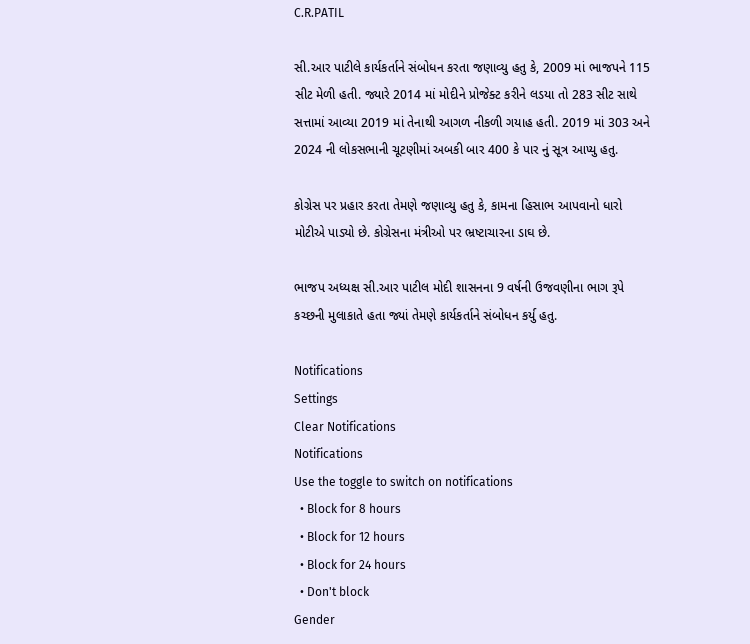C.R.PATIL

સી.આર પાટીલે કાર્યકર્તાને સંબોધન કરતા જણાવ્યુ હતુ કે, 2009 માં ભાજપને 115 સીટ મેળી હતી. જ્યારે 2014 માં મોદીને પ્રોજેક્ટ કરીને લડયા તો 283 સીટ સાથે સત્તામાં આવ્યા 2019 માં તેનાથી આગળ નીકળી ગયાહ હતી. 2019 માં 303 અને 2024 ની લોકસભાની ચૂટણીમાં અબકી બાર 400 કે પાર નું સૂત્ર આપ્યુ હતુ.

કોગ્રેસ પર પ્રહાર કરતા તેમણે જણાવ્યુ હતુ કે, કામના હિસાભ આપવાનો ધારો મોટીએ પાડ્યો છે. કોગ્રેસના મંત્રીઓ પર ભ્રષ્ટાચારના ડાઘ છે.

ભાજપ અધ્યક્ષ સી.આર પાટીલ મોદી શાસનના 9 વર્ષની ઉજવણીના ભાગ રૂપે કચ્છની મુલાકાતે હતા જ્યાં તેમણે કાર્યકર્તાને સંબોધન કર્યુ હતુ.

Notifications
Settings
Clear Notifications
Notifications
Use the toggle to switch on notifications
  • Block for 8 hours
  • Block for 12 hours
  • Block for 24 hours
  • Don't block
Gender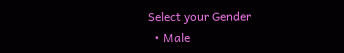Select your Gender
  • Male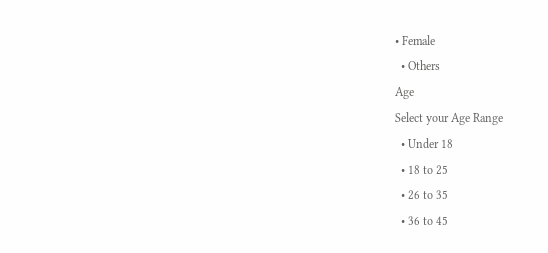• Female
  • Others
Age
Select your Age Range
  • Under 18
  • 18 to 25
  • 26 to 35
  • 36 to 45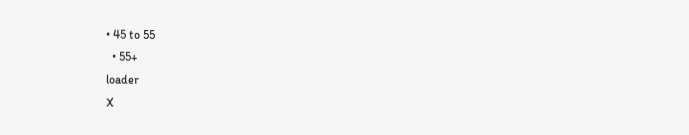• 45 to 55
  • 55+
loader
X